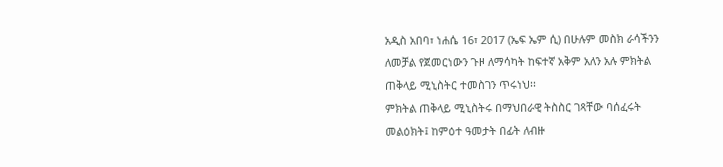አዲስ አበባ፣ ነሐሴ 16፣ 2017 (ኤፍ ኤም ሲ) በሁሉም መስክ ራሳችንን ለመቻል የጀመርነውን ጉዞ ለማሳካት ከፍተኛ አቅም አለን አሉ ምክትል ጠቅላይ ሚኒስትር ተመስገን ጥሩነህ፡፡
ምክትል ጠቅላይ ሚኒስትሩ በማህበራዊ ትስስር ገጻቸው ባሰፈሩት መልዕክት፤ ከምዕተ ዓመታት በፊት ለብዙ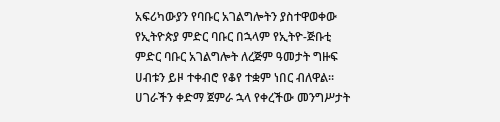አፍሪካውያን የባቡር አገልግሎትን ያስተዋወቀው የኢትዮጵያ ምድር ባቡር በኋላም የኢትዮ-ጅቡቲ ምድር ባቡር አገልግሎት ለረጅም ዓመታት ግዙፍ ሀብቱን ይዞ ተቀብሮ የቆየ ተቋም ነበር ብለዋል።
ሀገራችን ቀድማ ጀምራ ኋላ የቀረችው መንግሥታት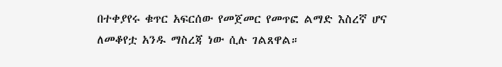በተቀያየሩ ቁጥር አፍርሰው የመጀመር የመጥፎ ልማድ እስረኛ ሆና ለመቆየቷ አንዱ ማስረጃ ነው ሲሉ ገልጸዋል።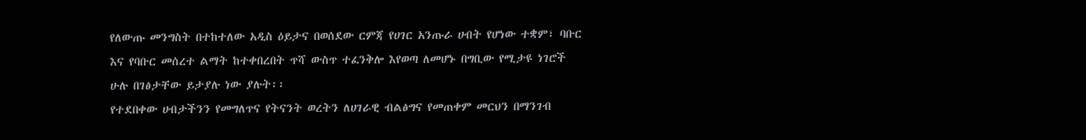የለውጡ መንግስት በተከተለው አዲስ ዕይታና በወሰደው ርምጃ የሀገር አንጡራ ሀብት የሆነው ተቋም፣ ባቡር እና የባቡር መሰረተ ልማት ከተቀበረበት ጥሻ ውስጥ ተፈንቅሎ እየወጣ ለመሆኑ በግቢው የሚታዩ ነገሮች ሁሉ በገፅታቸው ይታያሉ ነው ያሉት፡፡
የተደበቀው ሀብታችንን የመግለጥና የትናንት ወረትን ለሀገራዊ ብልፅግና የመጠቀም መርህን በማንገብ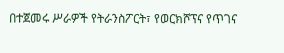በተጀመሩ ሥራዎች የትራንስፖርት፣ የወርክሾፕና የጥገና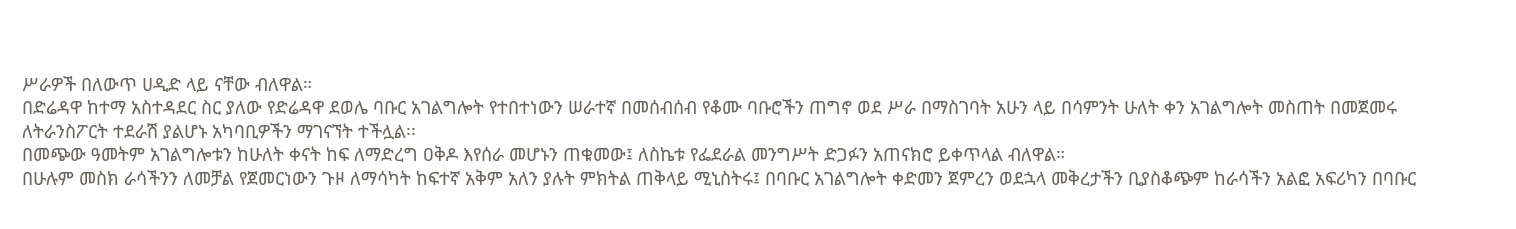ሥራዎች በለውጥ ሀዲድ ላይ ናቸው ብለዋል።
በድሬዳዋ ከተማ አስተዳደር ስር ያለው የድሬዳዋ ደወሌ ባቡር አገልግሎት የተበተነውን ሠራተኛ በመሰብሰብ የቆሙ ባቡሮችን ጠግኖ ወደ ሥራ በማስገባት አሁን ላይ በሳምንት ሁለት ቀን አገልግሎት መስጠት በመጀመሩ ለትራንስፖርት ተደራሽ ያልሆኑ አካባቢዎችን ማገናኘት ተችሏል፡፡
በመጭው ዓመትም አገልግሎቱን ከሁለት ቀናት ከፍ ለማድረግ ዐቅዶ እየሰራ መሆኑን ጠቁመው፤ ለስኬቱ የፌደራል መንግሥት ድጋፉን አጠናክሮ ይቀጥላል ብለዋል።
በሁሉም መስክ ራሳችንን ለመቻል የጀመርነውን ጉዞ ለማሳካት ከፍተኛ አቅም አለን ያሉት ምክትል ጠቅላይ ሚኒስትሩ፤ በባቡር አገልግሎት ቀድመን ጀምረን ወደኋላ መቅረታችን ቢያስቆጭም ከራሳችን አልፎ አፍሪካን በባቡር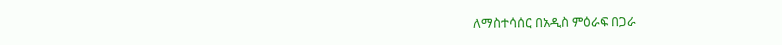ለማስተሳሰር በአዲስ ምዕራፍ በጋራ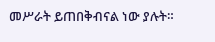መሥራት ይጠበቅብናል ነው ያሉት።